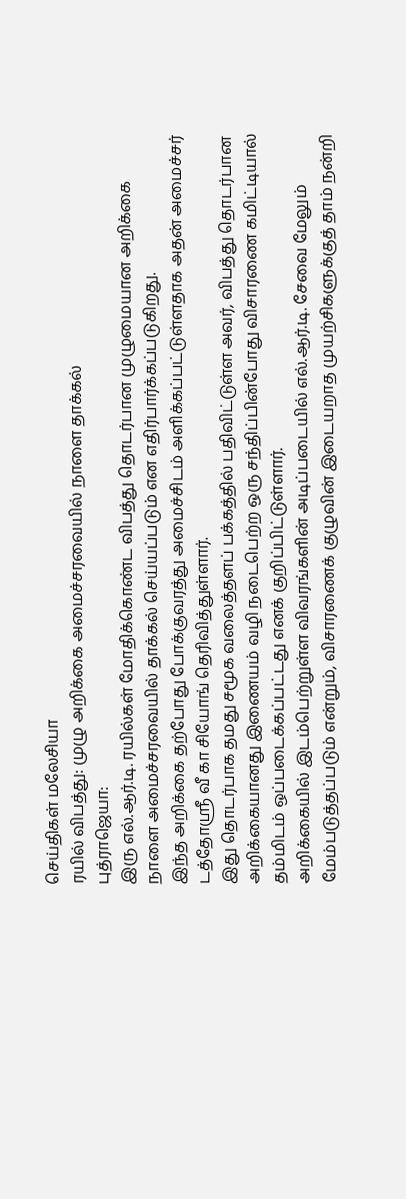செய்திகள் மலேசியா
ரயில் விபத்து: முழு அறிக்கை அமைச்சரவையில் நாளை தாக்கல்
புத்ராஜெயா:
இரு எல்.ஆர்.டி. ரயில்கள் மோதிக்கொண்ட விபத்து தொடர்பான முழுமையான அறிக்கை நாளை அமைச்சரவையில் தாக்கல் செய்யப்படும் என எதிர்பார்க்கப்படுகிறது.
இந்த அறிக்கை தற்போது போக்குவரத்து அமைச்சிடம் அளிக்கப்பட்டுள்ளதாக அதன் அமைச்சர் டத்தோஸ்ரீ வீ கா சியோங் தெரிவித்துள்ளார்.
இது தொடர்பாக தமது சமூக வலைத்தளப் பக்கத்தில் பதிவிட்டுள்ள அவர், விபத்து தொடர்பான அறிக்கையானது இணையம் வழி நடைபெற்ற ஒரு சந்திப்பின்போது விசாரணை கமிட்டியால் தம்மிடம் ஒப்படைக்கப்பட்டது எனக் குறிப்பிட்டுள்ளார்.
அறிக்கையில் இடம்பெற்றுள்ள விவரங்களின் அடிப்படையில் எல்.ஆர்.டி. சேவை மேலும் மேம்படுத்தப்படும் என்றும், விசாரணைக் குழுவின் இடையறாத முயற்சிகளுக்குத் தாம் நன்றி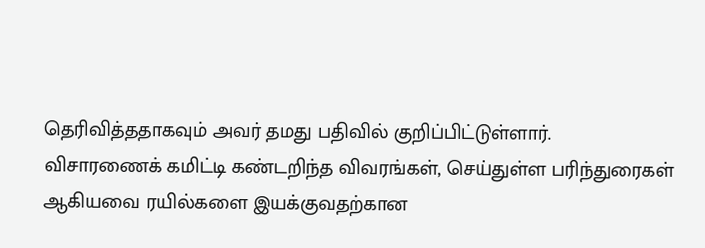தெரிவித்ததாகவும் அவர் தமது பதிவில் குறிப்பிட்டுள்ளார்.
விசாரணைக் கமிட்டி கண்டறிந்த விவரங்கள், செய்துள்ள பரிந்துரைகள் ஆகியவை ரயில்களை இயக்குவதற்கான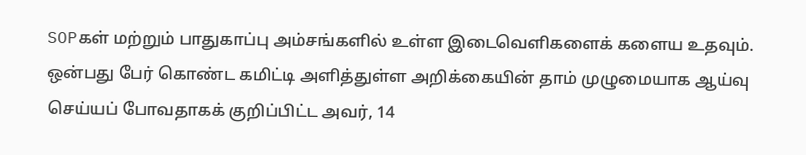SOPகள் மற்றும் பாதுகாப்பு அம்சங்களில் உள்ள இடைவெளிகளைக் களைய உதவும்.
ஒன்பது பேர் கொண்ட கமிட்டி அளித்துள்ள அறிக்கையின் தாம் முழுமையாக ஆய்வு செய்யப் போவதாகக் குறிப்பிட்ட அவர், 14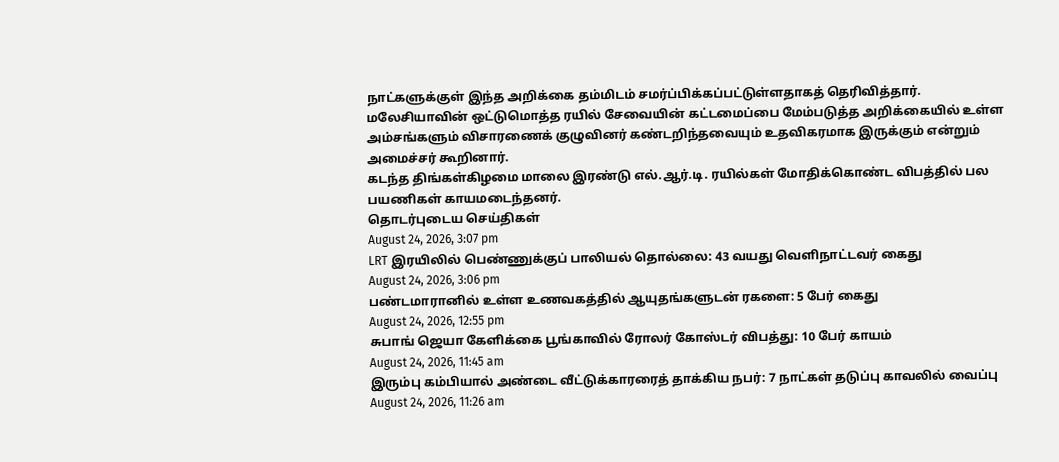நாட்களுக்குள் இந்த அறிக்கை தம்மிடம் சமர்ப்பிக்கப்பட்டுள்ளதாகத் தெரிவித்தார்.
மலேசியாவின் ஒட்டுமொத்த ரயில் சேவையின் கட்டமைப்பை மேம்படுத்த அறிக்கையில் உள்ள அம்சங்களும் விசாரணைக் குழுவினர் கண்டறிந்தவையும் உதவிகரமாக இருக்கும் என்றும் அமைச்சர் கூறினார்.
கடந்த திங்கள்கிழமை மாலை இரண்டு எல்.ஆர்.டி. ரயில்கள் மோதிக்கொண்ட விபத்தில் பல பயணிகள் காயமடைந்தனர்.
தொடர்புடைய செய்திகள்
August 24, 2026, 3:07 pm
LRT இரயிலில் பெண்ணுக்குப் பாலியல் தொல்லை: 43 வயது வெளிநாட்டவர் கைது
August 24, 2026, 3:06 pm
பண்டமாரானில் உள்ள உணவகத்தில் ஆயுதங்களுடன் ரகளை: 5 பேர் கைது
August 24, 2026, 12:55 pm
சுபாங் ஜெயா கேளிக்கை பூங்காவில் ரோலர் கோஸ்டர் விபத்து: 10 பேர் காயம்
August 24, 2026, 11:45 am
இரும்பு கம்பியால் அண்டை வீட்டுக்காரரைத் தாக்கிய நபர்: 7 நாட்கள் தடுப்பு காவலில் வைப்பு
August 24, 2026, 11:26 am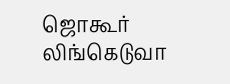ஜொகூர் லிங்கெடுவா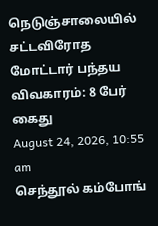நெடுஞ்சாலையில் சட்டவிரோத மோட்டார் பந்தய விவகாரம்: 8 பேர் கைது
August 24, 2026, 10:55 am
செந்தூல் கம்போங்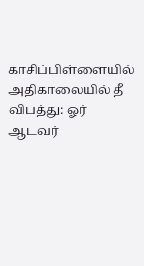காசிப்பிள்ளையில் அதிகாலையில் தீ விபத்து: ஓர் ஆடவர்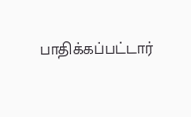பாதிக்கப்பட்டார்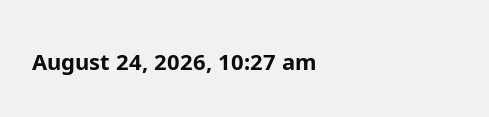August 24, 2026, 10:27 am